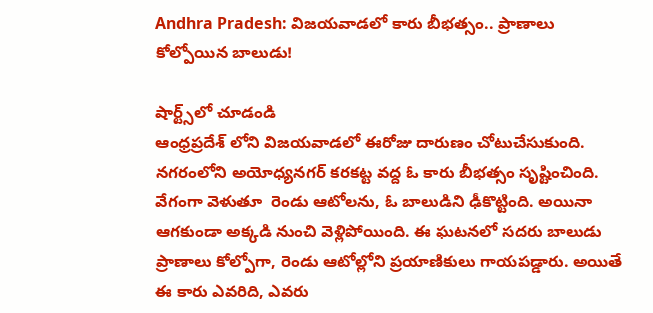Andhra Pradesh: విజయవాడలో కారు బీభత్సం.. ప్రాణాలు కోల్పోయిన బాలుడు!

షార్ట్స్‌లో చూడండి
ఆంధ్రప్రదేశ్ లోని విజయవాడలో ఈరోజు దారుణం చోటుచేసుకుంది. నగరంలోని అయోధ్యనగర్ కరకట్ట వద్ద ఓ కారు బీభత్సం సృష్టించింది. వేగంగా వెళుతూ  రెండు ఆటోలను, ఓ బాలుడిని ఢీకొట్టింది. అయినా ఆగకుండా అక్కడి నుంచి వెళ్లిపోయింది. ఈ ఘటనలో సదరు బాలుడు ప్రాణాలు కోల్పోగా, రెండు ఆటోల్లోని ప్రయాణికులు గాయపడ్డారు. అయితే ఈ కారు ఎవరిది, ఎవరు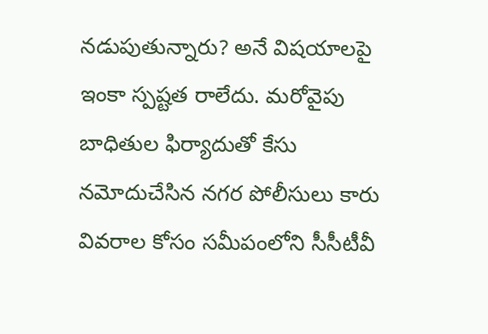నడుపుతున్నారు? అనే విషయాలపై ఇంకా స్పష్టత రాలేదు. మరోవైపు బాధితుల ఫిర్యాదుతో కేసు నమోదుచేసిన నగర పోలీసులు కారు వివరాల కోసం సమీపంలోని సీసీటీవీ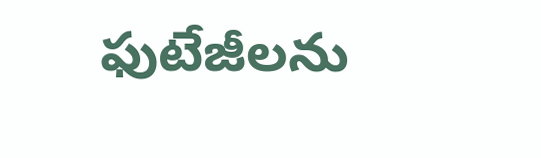ఫుటేజీలను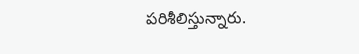పరిశీలిస్తున్నారు.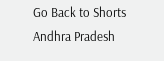Go Back to Shorts
Andhra Pradesh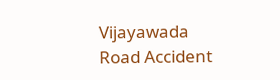Vijayawada
Road Accident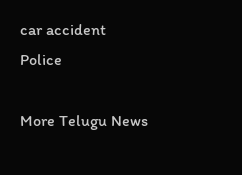car accident
Police

More Telugu News